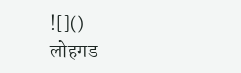![]()
लोहगड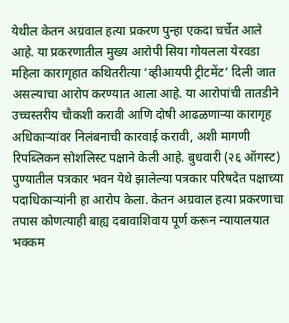येथील केतन अग्रवाल हत्या प्रकरण पुन्हा एकदा चर्चेत आले आहे. या प्रकरणातील मुख्य आरोपी सिया गोयलला येरवडा महिला कारागृहात कथितरीत्या ‘व्हीआयपी ट्रीटमेंट’ दिली जात असल्याचा आरोप करण्यात आला आहे. या आरोपांची तातडीने उच्चस्तरीय चौकशी करावी आणि दोषी आढळणाऱ्या कारागृह अधिकाऱ्यांवर निलंबनाची कारवाई करावी, अशी मागणी रिपब्लिकन सोशलिस्ट पक्षाने केली आहे. बुधवारी (२६ ऑगस्ट) पुण्यातील पत्रकार भवन येथे झालेल्या पत्रकार परिषदेत पक्षाच्या पदाधिकाऱ्यांनी हा आरोप केला. केतन अग्रवाल हत्या प्रकरणाचा तपास कोणत्याही बाह्य दबावाशिवाय पूर्ण करून न्यायालयात भक्कम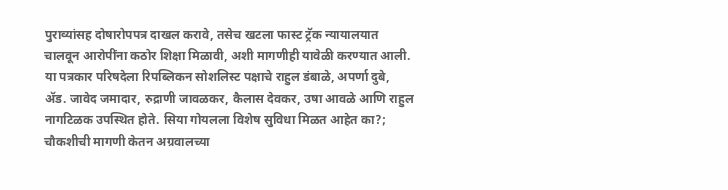पुराव्यांसह दोषारोपपत्र दाखल करावे, तसेच खटला फास्ट ट्रॅक न्यायालयात चालवून आरोपींना कठोर शिक्षा मिळावी, अशी मागणीही यावेळी करण्यात आली. या पत्रकार परिषदेला रिपब्लिकन सोशलिस्ट पक्षाचे राहुल डंबाळे, अपर्णा दुबे, ॲड. जावेद जमादार, रुद्राणी जावळकर, कैलास देवकर, उषा आवळे आणि राहुल नागटिळक उपस्थित होते. सिया गोयलला विशेष सुविधा मिळत आहेत का?; चौकशीची मागणी केतन अग्रवालच्या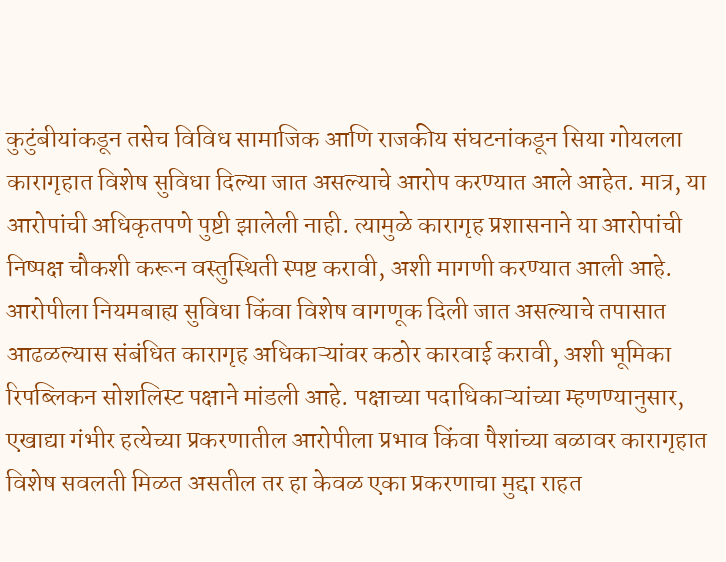कुटुंबीयांकडून तसेच विविध सामाजिक आणि राजकीय संघटनांकडून सिया गोयलला कारागृहात विशेष सुविधा दिल्या जात असल्याचे आरोप करण्यात आले आहेत. मात्र, या आरोपांची अधिकृतपणे पुष्टी झालेली नाही. त्यामुळे कारागृह प्रशासनाने या आरोपांची निष्पक्ष चौकशी करून वस्तुस्थिती स्पष्ट करावी, अशी मागणी करण्यात आली आहे. आरोपीला नियमबाह्य सुविधा किंवा विशेष वागणूक दिली जात असल्याचे तपासात आढळल्यास संबंधित कारागृह अधिकाऱ्यांवर कठोर कारवाई करावी, अशी भूमिका रिपब्लिकन सोशलिस्ट पक्षाने मांडली आहे. पक्षाच्या पदाधिकाऱ्यांच्या म्हणण्यानुसार, एखाद्या गंभीर हत्येच्या प्रकरणातील आरोपीला प्रभाव किंवा पैशांच्या बळावर कारागृहात विशेष सवलती मिळत असतील तर हा केवळ एका प्रकरणाचा मुद्दा राहत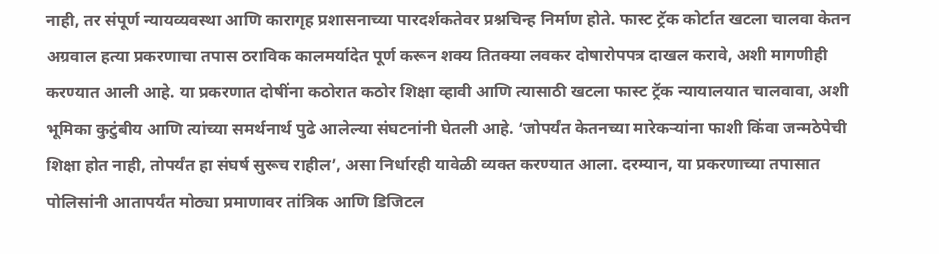नाही, तर संपूर्ण न्यायव्यवस्था आणि कारागृह प्रशासनाच्या पारदर्शकतेवर प्रश्नचिन्ह निर्माण होते. फास्ट ट्रॅक कोर्टात खटला चालवा केतन अग्रवाल हत्या प्रकरणाचा तपास ठराविक कालमर्यादेत पूर्ण करून शक्य तितक्या लवकर दोषारोपपत्र दाखल करावे, अशी मागणीही करण्यात आली आहे. या प्रकरणात दोषींना कठोरात कठोर शिक्षा व्हावी आणि त्यासाठी खटला फास्ट ट्रॅक न्यायालयात चालवावा, अशी भूमिका कुटुंबीय आणि त्यांच्या समर्थनार्थ पुढे आलेल्या संघटनांनी घेतली आहे. ‘जोपर्यंत केतनच्या मारेकऱ्यांना फाशी किंवा जन्मठेपेची शिक्षा होत नाही, तोपर्यंत हा संघर्ष सुरूच राहील’, असा निर्धारही यावेळी व्यक्त करण्यात आला. दरम्यान, या प्रकरणाच्या तपासात पोलिसांनी आतापर्यंत मोठ्या प्रमाणावर तांत्रिक आणि डिजिटल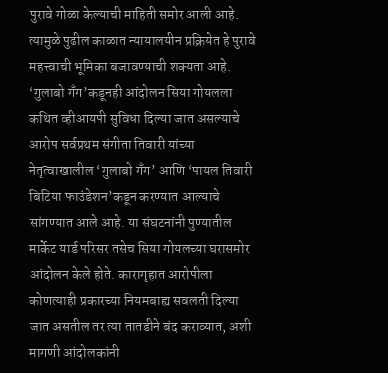पुरावे गोळा केल्याची माहिती समोर आली आहे. त्यामुळे पुढील काळात न्यायालयीन प्रक्रियेत हे पुरावे महत्त्वाची भूमिका बजावण्याची शक्यता आहे. ‘गुलाबो गँग’कडूनही आंदोलन सिया गोयलला कथित व्हीआयपी सुविधा दिल्या जात असल्याचे आरोप सर्वप्रथम संगीता तिवारी यांच्या नेतृत्वाखालील ‘गुलाबो गँग’ आणि ‘पायल तिवारी बिटिया फाउंडेशन’कडून करण्यात आल्याचे सांगण्यात आले आहे. या संघटनांनी पुण्यातील मार्केट यार्ड परिसर तसेच सिया गोयलच्या घरासमोर आंदोलन केले होते. कारागृहात आरोपीला कोणत्याही प्रकारच्या नियमबाह्य सवलती दिल्या जात असतील तर त्या तातडीने बंद कराव्यात, अशी मागणी आंदोलकांनी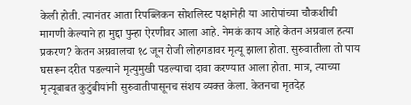केली होती. त्यानंतर आता रिपब्लिकन सोशलिस्ट पक्षानेही या आरोपांच्या चौकशीची मागणी केल्याने हा मुद्दा पुन्हा ऐरणीवर आला आहे. नेमकं काय आहे केतन अग्रवाल हत्या प्रकरण? केतन अग्रवालचा १८ जून रोजी लोहगडावर मृत्यू झाला होता. सुरुवातीला तो पाय घसरून दरीत पडल्याने मृत्युमुखी पडल्याचा दावा करण्यात आला होता. मात्र, त्याच्या मृत्यूबाबत कुटुंबीयांनी सुरुवातीपासूनच संशय व्यक्त केला. केतनचा मृतदेह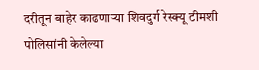दरीतून बाहेर काढणाऱ्या शिवदुर्ग रेस्क्यू टीमशी पोलिसांनी केलेल्या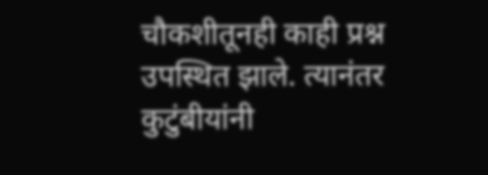चौकशीतूनही काही प्रश्न उपस्थित झाले. त्यानंतर कुटुंबीयांनी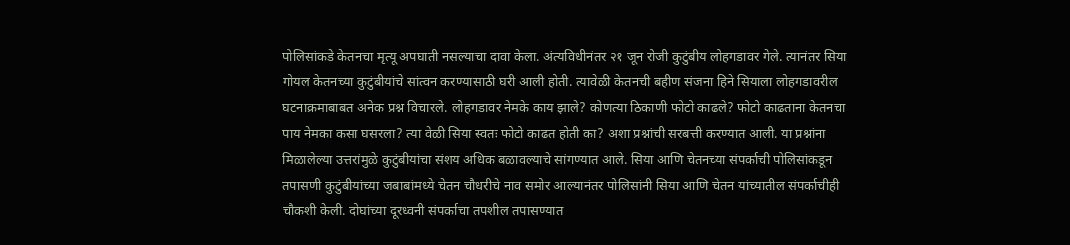पोलिसांकडे केतनचा मृत्यू अपघाती नसल्याचा दावा केला. अंत्यविधीनंतर २१ जून रोजी कुटुंबीय लोहगडावर गेले. त्यानंतर सिया गोयल केतनच्या कुटुंबीयांचे सांत्वन करण्यासाठी घरी आली होती. त्यावेळी केतनची बहीण संजना हिने सियाला लोहगडावरील घटनाक्रमाबाबत अनेक प्रश्न विचारले. लोहगडावर नेमके काय झाले? कोणत्या ठिकाणी फोटो काढले? फोटो काढताना केतनचा पाय नेमका कसा घसरला? त्या वेळी सिया स्वतः फोटो काढत होती का? अशा प्रश्नांची सरबत्ती करण्यात आली. या प्रश्नांना मिळालेल्या उत्तरांमुळे कुटुंबीयांचा संशय अधिक बळावल्याचे सांगण्यात आले. सिया आणि चेतनच्या संपर्काची पोलिसांकडून तपासणी कुटुंबीयांच्या जबाबांमध्ये चेतन चौधरीचे नाव समोर आल्यानंतर पोलिसांनी सिया आणि चेतन यांच्यातील संपर्काचीही चौकशी केली. दोघांच्या दूरध्वनी संपर्काचा तपशील तपासण्यात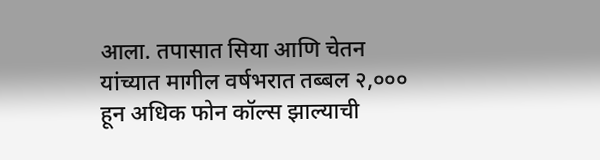आला. तपासात सिया आणि चेतन यांच्यात मागील वर्षभरात तब्बल २,००० हून अधिक फोन कॉल्स झाल्याची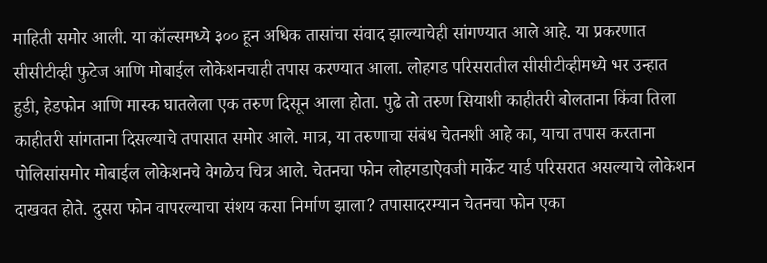माहिती समोर आली. या कॉल्समध्ये ३०० हून अधिक तासांचा संवाद झाल्याचेही सांगण्यात आले आहे. या प्रकरणात सीसीटीव्ही फुटेज आणि मोबाईल लोकेशनचाही तपास करण्यात आला. लोहगड परिसरातील सीसीटीव्हीमध्ये भर उन्हात हुडी, हेडफोन आणि मास्क घातलेला एक तरुण दिसून आला होता. पुढे तो तरुण सियाशी काहीतरी बोलताना किंवा तिला काहीतरी सांगताना दिसल्याचे तपासात समोर आले. मात्र, या तरुणाचा संबंध चेतनशी आहे का, याचा तपास करताना पोलिसांसमोर मोबाईल लोकेशनचे वेगळेच चित्र आले. चेतनचा फोन लोहगडाऐवजी मार्केट यार्ड परिसरात असल्याचे लोकेशन दाखवत होते. दुसरा फोन वापरल्याचा संशय कसा निर्माण झाला? तपासादरम्यान चेतनचा फोन एका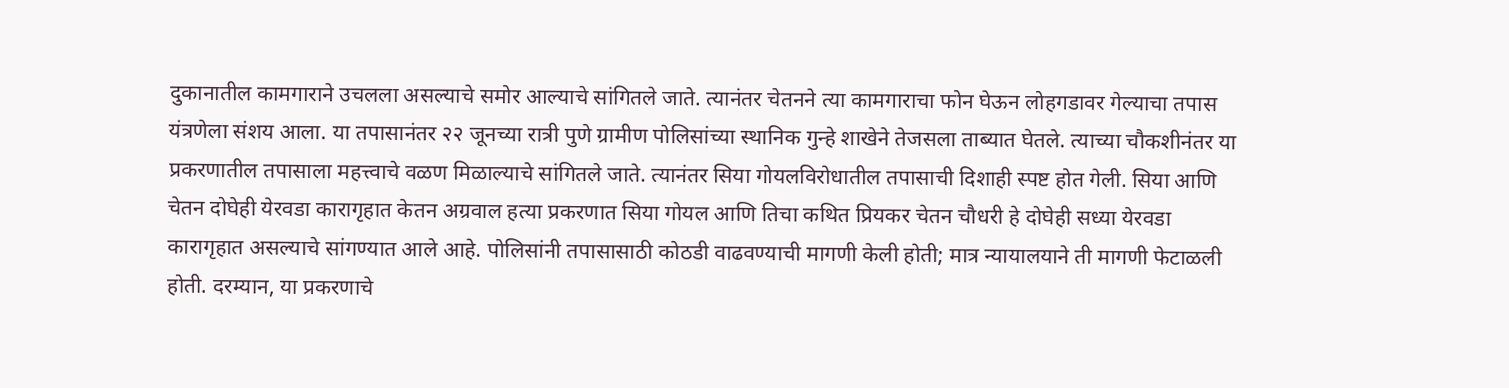दुकानातील कामगाराने उचलला असल्याचे समोर आल्याचे सांगितले जाते. त्यानंतर चेतनने त्या कामगाराचा फोन घेऊन लोहगडावर गेल्याचा तपास यंत्रणेला संशय आला. या तपासानंतर २२ जूनच्या रात्री पुणे ग्रामीण पोलिसांच्या स्थानिक गुन्हे शाखेने तेजसला ताब्यात घेतले. त्याच्या चौकशीनंतर या प्रकरणातील तपासाला महत्त्वाचे वळण मिळाल्याचे सांगितले जाते. त्यानंतर सिया गोयलविरोधातील तपासाची दिशाही स्पष्ट होत गेली. सिया आणि चेतन दोघेही येरवडा कारागृहात केतन अग्रवाल हत्या प्रकरणात सिया गोयल आणि तिचा कथित प्रियकर चेतन चौधरी हे दोघेही सध्या येरवडा कारागृहात असल्याचे सांगण्यात आले आहे. पोलिसांनी तपासासाठी कोठडी वाढवण्याची मागणी केली होती; मात्र न्यायालयाने ती मागणी फेटाळली होती. दरम्यान, या प्रकरणाचे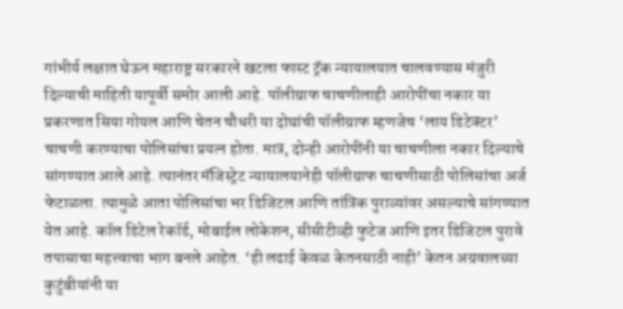गांभीर्य लक्षात घेऊन महाराष्ट्र सरकारने खटला फास्ट ट्रॅक न्यायालयात चालवण्यास मंजुरी दिल्याची माहिती यापूर्वी समोर आली आहे. पॉलीग्राफ चाचणीलाही आरोपींचा नकार या प्रकरणात सिया गोयल आणि चेतन चौधरी या दोघांची पॉलीग्राफ म्हणजेच ‘लाय डिटेक्टर’ चाचणी करण्याचा पोलिसांचा प्रयत्न होता. मात्र, दोन्ही आरोपींनी या चाचणीला नकार दिल्याचे सांगण्यात आले आहे. त्यानंतर मॅजिस्ट्रेट न्यायालयानेही पॉलीग्राफ चाचणीसाठी पोलिसांचा अर्ज फेटाळला. त्यामुळे आता पोलिसांचा भर डिजिटल आणि तांत्रिक पुराव्यांवर असल्याचे सांगण्यात येत आहे. कॉल डिटेल रेकॉर्ड, मोबाईल लोकेशन, सीसीटीव्ही फुटेज आणि इतर डिजिटल पुरावे तपासाचा महत्त्वाचा भाग बनले आहेत. ‘ही लढाई केवळ केतनसाठी नाही’ केतन अग्रवालच्या कुटुंबीयांनी या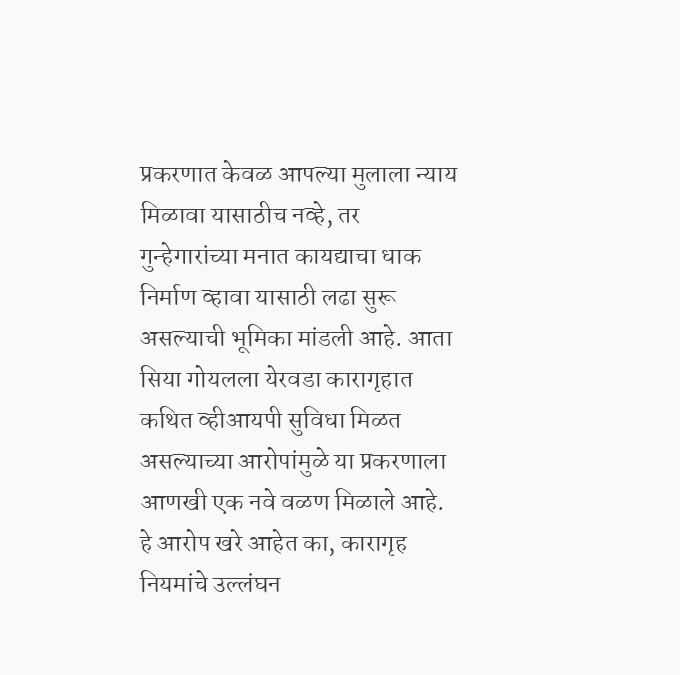प्रकरणात केवळ आपल्या मुलाला न्याय मिळावा यासाठीच नव्हे, तर गुन्हेगारांच्या मनात कायद्याचा धाक निर्माण व्हावा यासाठी लढा सुरू असल्याची भूमिका मांडली आहे. आता सिया गोयलला येरवडा कारागृहात कथित व्हीआयपी सुविधा मिळत असल्याच्या आरोपांमुळे या प्रकरणाला आणखी एक नवे वळण मिळाले आहे. हे आरोप खरे आहेत का, कारागृह नियमांचे उल्लंघन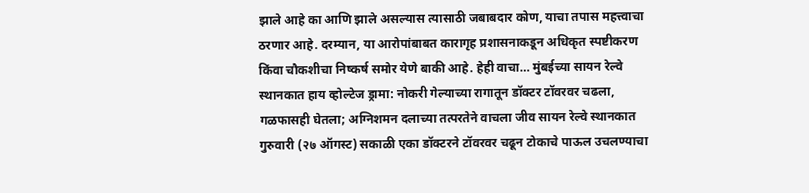झाले आहे का आणि झाले असल्यास त्यासाठी जबाबदार कोण, याचा तपास महत्त्वाचा ठरणार आहे. दरम्यान, या आरोपांबाबत कारागृह प्रशासनाकडून अधिकृत स्पष्टीकरण किंवा चौकशीचा निष्कर्ष समोर येणे बाकी आहे. हेही वाचा… मुंबईच्या सायन रेल्वे स्थानकात हाय व्होल्टेज ड्रामा: नोकरी गेल्याच्या रागातून डॉक्टर टॉवरवर चढला, गळफासही घेतला; अग्निशमन दलाच्या तत्परतेने वाचला जीव सायन रेल्वे स्थानकात गुरुवारी (२७ ऑगस्ट) सकाळी एका डॉक्टरने टॉवरवर चढून टोकाचे पाऊल उचलण्याचा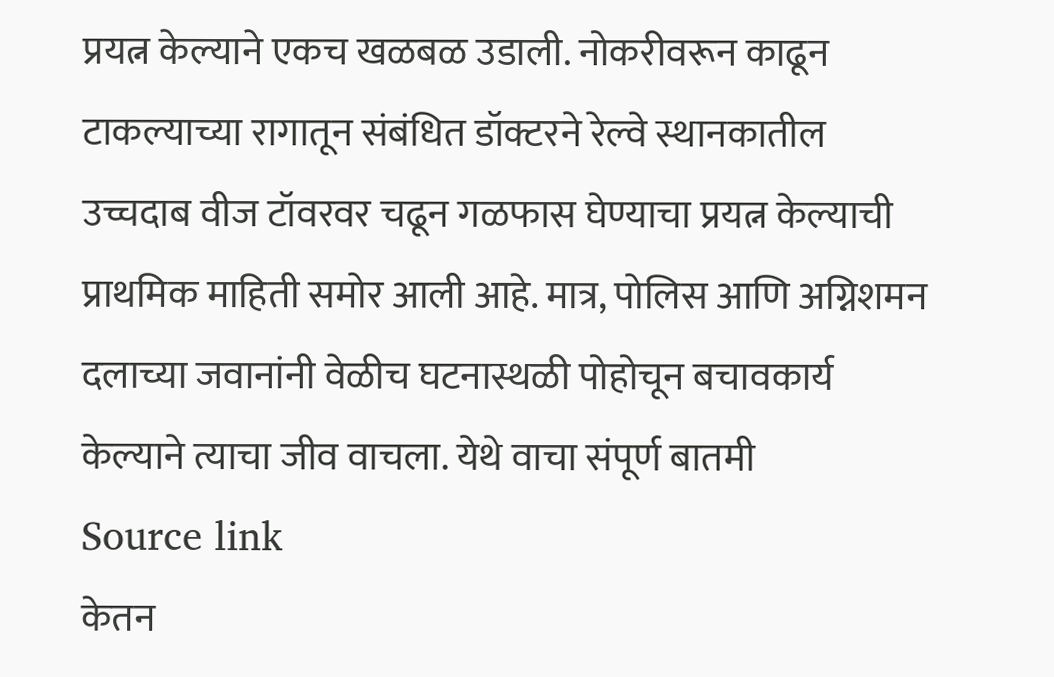प्रयत्न केल्याने एकच खळबळ उडाली. नोकरीवरून काढून टाकल्याच्या रागातून संबंधित डॉक्टरने रेल्वे स्थानकातील उच्चदाब वीज टॉवरवर चढून गळफास घेण्याचा प्रयत्न केल्याची प्राथमिक माहिती समोर आली आहे. मात्र, पोलिस आणि अग्निशमन दलाच्या जवानांनी वेळीच घटनास्थळी पोहोचून बचावकार्य केल्याने त्याचा जीव वाचला. येथे वाचा संपूर्ण बातमी
Source link
केतन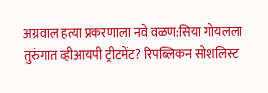अग्रवाल हत्या प्रकरणाला नवे वळण:सिया गोयलला तुरुंगात व्हीआयपी ट्रीटमेंट? रिपब्लिकन सोशलिस्ट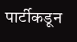पार्टीकडून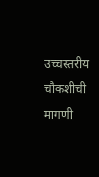उच्चस्तरीय चौकशीची मागणी